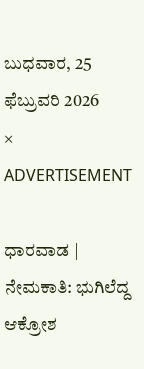ಬುಧವಾರ, 25 ಫೆಬ್ರುವರಿ 2026
×
ADVERTISEMENT

ಧಾರವಾಡ | ನೇಮಕಾತಿ: ಭುಗಿಲೆದ್ದ ಆಕ್ರೋಶ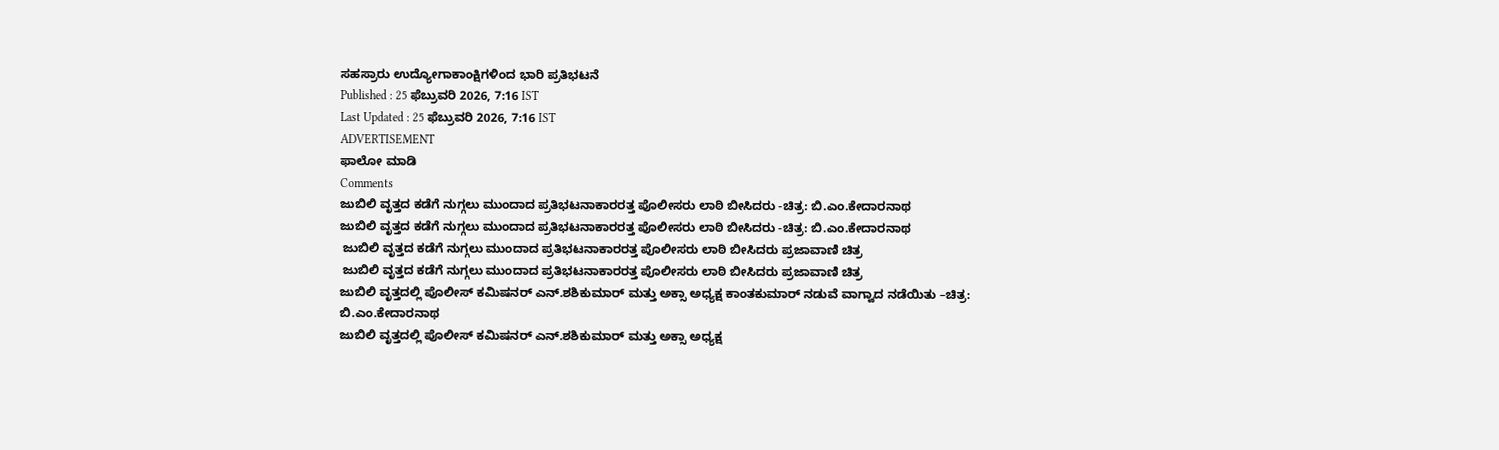ಸಹಸ್ರಾರು ಉದ್ಯೋಗಾಕಾಂಕ್ಷಿಗಳಿಂದ ಭಾರಿ ಪ್ರತಿಭಟನೆ
Published : 25 ಫೆಬ್ರುವರಿ 2026, 7:16 IST
Last Updated : 25 ಫೆಬ್ರುವರಿ 2026, 7:16 IST
ADVERTISEMENT
ಫಾಲೋ ಮಾಡಿ
Comments
ಜುಬಿಲಿ ವೃತ್ತದ ಕಡೆಗೆ ನುಗ್ಗಲು ಮುಂದಾದ ಪ್ರತಿಭಟನಾಕಾರರತ್ತ ಪೊಲೀಸರು ಲಾಠಿ ಬೀಸಿದರು -ಚಿತ್ರ: ಬಿ.ಎಂ.ಕೇದಾರನಾಥ
ಜುಬಿಲಿ ವೃತ್ತದ ಕಡೆಗೆ ನುಗ್ಗಲು ಮುಂದಾದ ಪ್ರತಿಭಟನಾಕಾರರತ್ತ ಪೊಲೀಸರು ಲಾಠಿ ಬೀಸಿದರು -ಚಿತ್ರ: ಬಿ.ಎಂ.ಕೇದಾರನಾಥ
 ಜುಬಿಲಿ ವೃತ್ತದ ಕಡೆಗೆ ನುಗ್ಗಲು ಮುಂದಾದ ಪ್ರತಿಭಟನಾಕಾರರತ್ತ ಪೊಲೀಸರು ಲಾಠಿ ಬೀಸಿದರು ಪ್ರಜಾವಾಣಿ ಚಿತ್ರ
 ಜುಬಿಲಿ ವೃತ್ತದ ಕಡೆಗೆ ನುಗ್ಗಲು ಮುಂದಾದ ಪ್ರತಿಭಟನಾಕಾರರತ್ತ ಪೊಲೀಸರು ಲಾಠಿ ಬೀಸಿದರು ಪ್ರಜಾವಾಣಿ ಚಿತ್ರ
ಜುಬಿಲಿ ವೃತ್ತದಲ್ಲಿ ಪೊಲೀಸ್‌ ಕಮಿಷನರ್‌‌ ಎನ್‌.ಶಶಿಕುಮಾರ್‌ ಮತ್ತು ಅಕ್ಸಾ ಅಧ್ಯಕ್ಷ ಕಾಂತಕುಮಾರ್‌ ನಡುವೆ ವಾಗ್ವಾದ ನಡೆಯಿತು –ಚಿತ್ರ: ಬಿ.ಎಂ.ಕೇದಾರನಾಥ
ಜುಬಿಲಿ ವೃತ್ತದಲ್ಲಿ ಪೊಲೀಸ್‌ ಕಮಿಷನರ್‌‌ ಎನ್‌.ಶಶಿಕುಮಾರ್‌ ಮತ್ತು ಅಕ್ಸಾ ಅಧ್ಯಕ್ಷ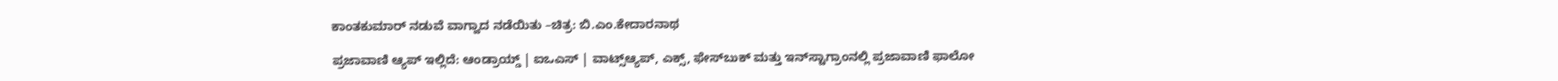ಕಾಂತಕುಮಾರ್‌ ನಡುವೆ ವಾಗ್ವಾದ ನಡೆಯಿತು –ಚಿತ್ರ: ಬಿ.ಎಂ.ಕೇದಾರನಾಥ

ಪ್ರಜಾವಾಣಿ ಆ್ಯಪ್ ಇಲ್ಲಿದೆ: ಆಂಡ್ರಾಯ್ಡ್ | ಐಒಎಸ್ | ವಾಟ್ಸ್ಆ್ಯಪ್, ಎಕ್ಸ್, ಫೇಸ್‌ಬುಕ್ ಮತ್ತು ಇನ್‌ಸ್ಟಾಗ್ರಾಂನಲ್ಲಿ ಪ್ರಜಾವಾಣಿ ಫಾಲೋ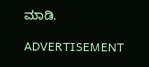ಮಾಡಿ.

ADVERTISEMENT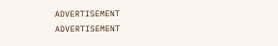ADVERTISEMENT
ADVERTISEMENT